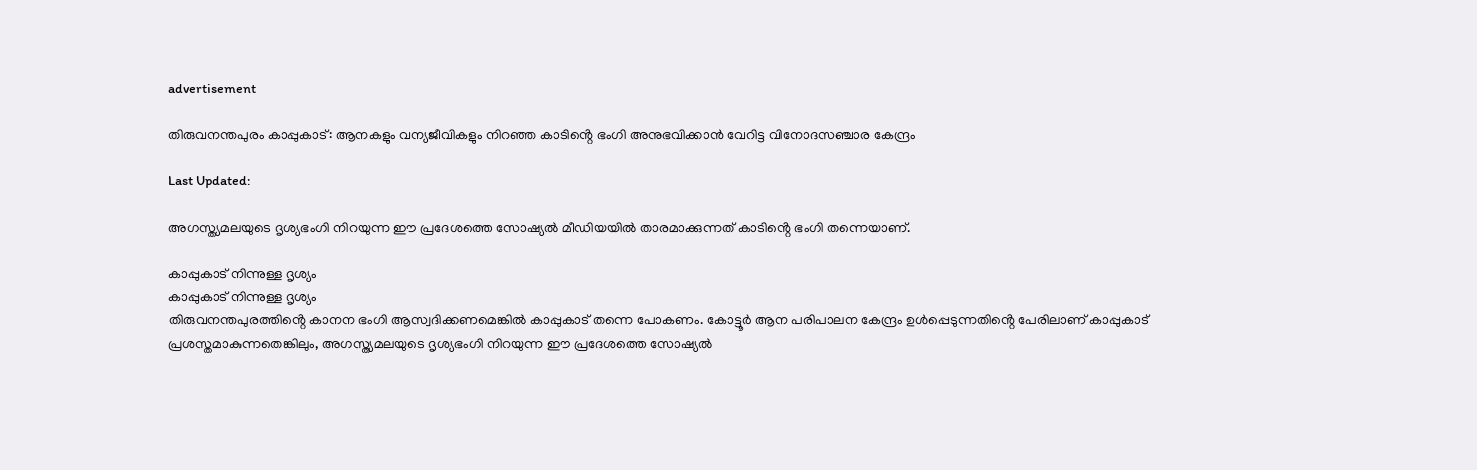advertisement

തിരുവനന്തപുരം കാപ്പുകാട്: ആനകളും വന്യജീവികളും നിറഞ്ഞ കാടിൻ്റെ ഭംഗി അനുഭവിക്കാൻ വേറിട്ട വിനോദസഞ്ചാര കേന്ദ്രം

Last Updated:

അഗസ്ത്യമലയുടെ ദൃശ്യഭംഗി നിറയുന്ന ഈ പ്രദേശത്തെ സോഷ്യൽ മീഡിയയിൽ താരമാക്കുന്നത് കാടിൻ്റെ ഭംഗി തന്നെയാണ്.

കാപ്പുകാട് നിന്നുള്ള ദൃശ്യം
കാപ്പുകാട് നിന്നുള്ള ദൃശ്യം
തിരുവനന്തപുരത്തിൻ്റെ കാനന ഭംഗി ആസ്വദിക്കണമെങ്കിൽ കാപ്പുകാട് തന്നെ പോകണം. കോട്ടൂർ ആന പരിപാലന കേന്ദ്രം ഉൾപ്പെടുന്നതിൻ്റെ പേരിലാണ് കാപ്പുകാട് പ്രശസ്തമാകുന്നതെങ്കിലും, അഗസ്ത്യമലയുടെ ദൃശ്യഭംഗി നിറയുന്ന ഈ പ്രദേശത്തെ സോഷ്യൽ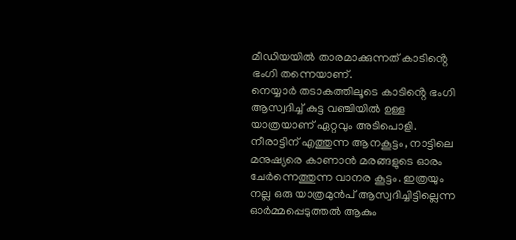മീഡിയയിൽ താരമാക്കുന്നത് കാടിൻ്റെ ഭംഗി തന്നെയാണ്.
നെയ്യാർ തടാകത്തിലൂടെ കാടിൻ്റെ ഭംഗി ആസ്വദിച്ച് കുട്ട വഞ്ചിയിൽ ഉള്ള യാത്രയാണ് ഏറ്റവും അടിപൊളി. നീരാട്ടിന് എത്തുന്ന ആനകൂട്ടം, നാട്ടിലെ മനുഷ്യരെ കാണാൻ മരങ്ങളുടെ ഓരം ചേർന്നെത്തുന്ന വാനര കൂട്ടം. ഇത്രയും നല്ല ഒരു യാത്രമുൻപ് ആസ്വദിച്ചിട്ടില്ലെന്ന ഓർമ്മപ്പെടുത്തൽ ആകും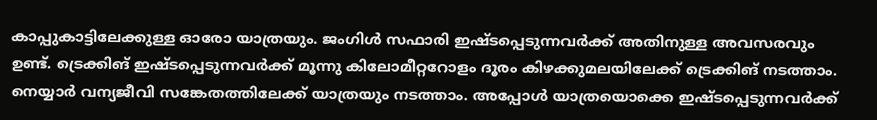കാപ്പുകാട്ടിലേക്കുള്ള ഓരോ യാത്രയും. ജംഗിൾ സഫാരി ഇഷ്ടപ്പെടുന്നവർക്ക് അതിനുള്ള അവസരവും ഉണ്ട്. ട്രെക്കിങ് ഇഷ്ടപ്പെടുന്നവർക്ക് മൂന്നു കിലോമീറ്ററോളം ദൂരം കിഴക്കുമലയിലേക്ക് ട്രെക്കിങ് നടത്താം. നെയ്യാർ വന്യജീവി സങ്കേതത്തിലേക്ക് യാത്രയും നടത്താം. അപ്പോൾ യാത്രയൊക്കെ ഇഷ്ടപ്പെടുന്നവർക്ക്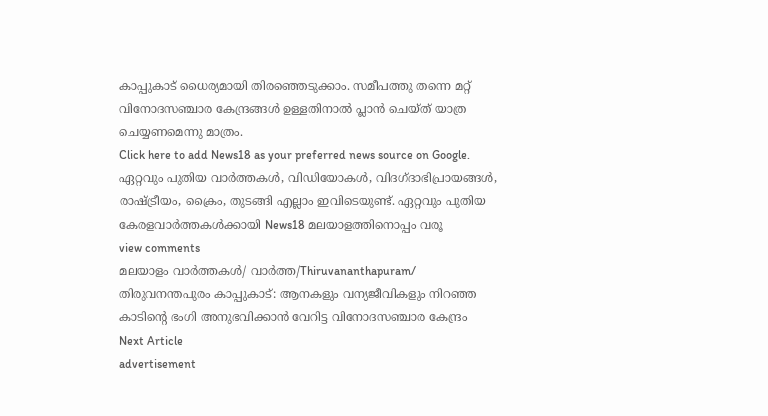കാപ്പുകാട് ധൈര്യമായി തിരഞ്ഞെടുക്കാം. സമീപത്തു തന്നെ മറ്റ് വിനോദസഞ്ചാര കേന്ദ്രങ്ങൾ ഉള്ളതിനാൽ പ്ലാൻ ചെയ്ത് യാത്ര ചെയ്യണമെന്നു മാത്രം.
Click here to add News18 as your preferred news source on Google.
ഏറ്റവും പുതിയ വാർത്തകൾ, വിഡിയോകൾ, വിദഗ്ദാഭിപ്രായങ്ങൾ, രാഷ്ട്രീയം, ക്രൈം, തുടങ്ങി എല്ലാം ഇവിടെയുണ്ട്. ഏറ്റവും പുതിയ കേരളവാർത്തകൾക്കായി News18 മലയാളത്തിനൊപ്പം വരൂ
view comments
മലയാളം വാർത്തകൾ/ വാർത്ത/Thiruvananthapuram/
തിരുവനന്തപുരം കാപ്പുകാട്: ആനകളും വന്യജീവികളും നിറഞ്ഞ കാടിൻ്റെ ഭംഗി അനുഭവിക്കാൻ വേറിട്ട വിനോദസഞ്ചാര കേന്ദ്രം
Next Article
advertisement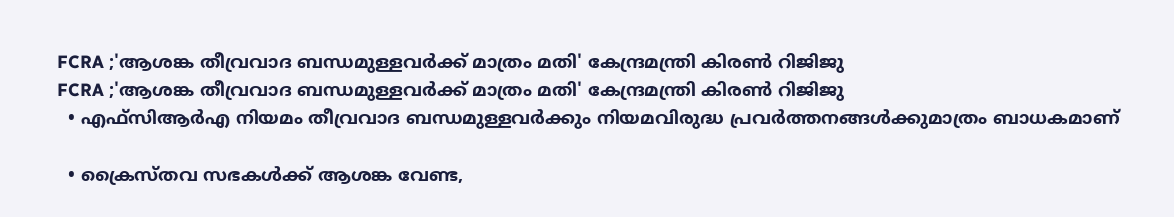FCRA ;'ആശങ്ക തീവ്രവാദ ബന്ധമുള്ളവർക്ക് മാത്രം മതി' കേന്ദ്രമന്ത്രി കിരണ്‍ റിജിജു
FCRA ;'ആശങ്ക തീവ്രവാദ ബന്ധമുള്ളവർക്ക് മാത്രം മതി' കേന്ദ്രമന്ത്രി കിരണ്‍ റിജിജു
  • എഫ്‌സിആർഎ നിയമം തീവ്രവാദ ബന്ധമുള്ളവർക്കും നിയമവിരുദ്ധ പ്രവർത്തനങ്ങൾക്കുമാത്രം ബാധകമാണ്

  • ക്രൈസ്തവ സഭകൾക്ക് ആശങ്ക വേണ്ട,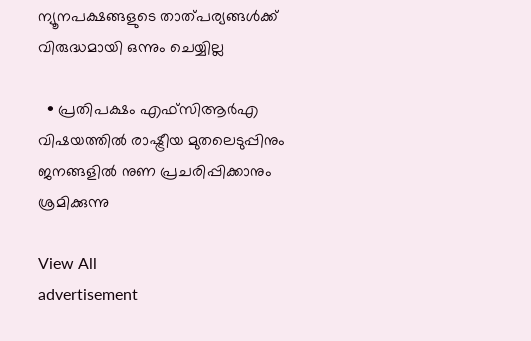ന്യൂനപക്ഷങ്ങളുടെ താത്പര്യങ്ങൾക്ക് വിരുദ്ധമായി ഒന്നും ചെയ്യില്ല

  • പ്രതിപക്ഷം എഫ്‌സിആർഎ വിഷയത്തിൽ രാഷ്ട്രീയ മുതലെടുപ്പിനും ജനങ്ങളിൽ നുണ പ്രചരിപ്പിക്കാനും ശ്രമിക്കുന്നു

View All
advertisement